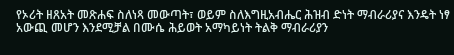የኦሪት ዘጸአት መጽሐፍ ስለነጻ መውጣት፣ ወይም ስለእግዚአብሔር ሕዝብ ድነት ማብራሪያና እንዴት ነፃ አውጪ መሆን እንደሚቻል በሙሴ ሕይወት አማካይነት ትልቅ ማብራሪያን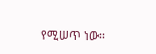የሚሠጥ ነው፡፡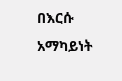በእርሱ አማካይነት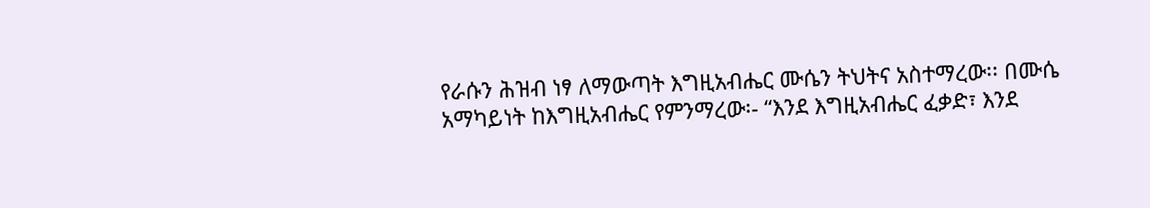የራሱን ሕዝብ ነፃ ለማውጣት እግዚአብሔር ሙሴን ትህትና አስተማረው፡፡ በሙሴ አማካይነት ከእግዚአብሔር የምንማረው፡- “እንደ እግዚአብሔር ፈቃድ፣ እንደ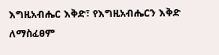እግዚአብሔር እቅድ፣ የእግዚአብሔርን እቅድ ለማስፈፀም